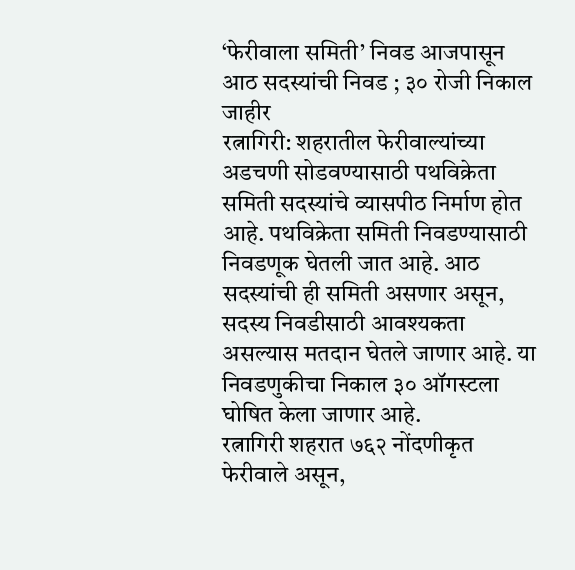‘फेरीवाला समिती’ निवड आजपासून
आठ सदस्यांची निवड ; ३० रोजी निकाल जाहीर
रत्नागिरी: शहरातील फेरीवाल्यांच्या अडचणी सोडवण्यासाठी पथविक्रेता समिती सदस्यांचे व्यासपीठ निर्माण होत आहे. पथविक्रेता समिती निवडण्यासाठी निवडणूक घेतली जात आहे. आठ सदस्यांची ही समिती असणार असून, सदस्य निवडीसाठी आवश्यकता असल्यास मतदान घेतले जाणार आहे. या निवडणुकीचा निकाल ३० ऑगस्टला घोषित केला जाणार आहे.
रत्नागिरी शहरात ७६२ नोंदणीकृत फेरीवाले असून,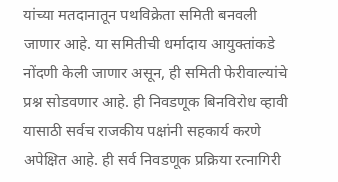यांच्या मतदानातून पथविक्रेता समिती बनवली जाणार आहे. या समितीची धर्मादाय आयुक्तांकडे नोंदणी केली जाणार असून, ही समिती फेरीवाल्यांचे प्रश्न सोडवणार आहे. ही निवडणूक बिनविरोध व्हावी यासाठी सर्वच राजकीय पक्षांनी सहकार्य करणे अपेक्षित आहे. ही सर्व निवडणूक प्रक्रिया रत्नागिरी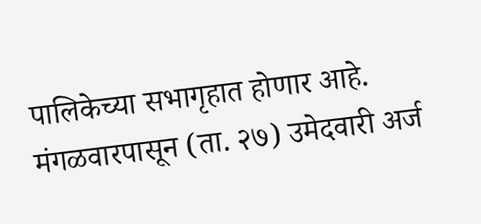पालिकेच्या सभागृहात होणार आहे. मंगळवारपासून (ता. २७) उमेदवारी अर्ज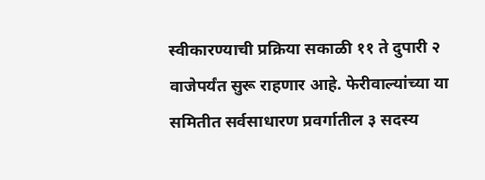स्वीकारण्याची प्रक्रिया सकाळी ११ ते दुपारी २ वाजेपर्यंत सुरू राहणार आहे. फेरीवाल्यांच्या या समितीत सर्वसाधारण प्रवर्गातील ३ सदस्य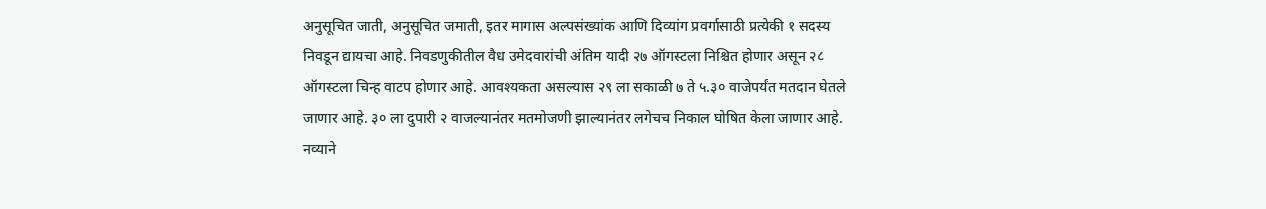अनुसूचित जाती, अनुसूचित जमाती, इतर मागास अल्पसंख्यांक आणि दिव्यांग प्रवर्गासाठी प्रत्येकी १ सदस्य निवडून द्यायचा आहे. निवडणुकीतील वैध उमेदवारांची अंतिम यादी २७ ऑगस्टला निश्चित होणार असून २८ ऑगस्टला चिन्ह वाटप होणार आहे. आवश्यकता असल्यास २९ ला सकाळी ७ ते ५.३० वाजेपर्यंत मतदान घेतले जाणार आहे. ३० ला दुपारी २ वाजल्यानंतर मतमोजणी झाल्यानंतर लगेचच निकाल घोषित केला जाणार आहे. नव्याने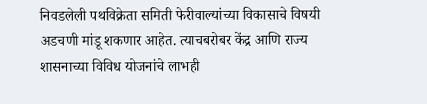निवडलेली पथविक्रेता समिती फेरीवाल्यांच्या विकासाचे विषयी अडचणी मांडू शकणार आहेत. त्याचबरोबर केंद्र आणि राज्य शासनाच्या विविध योजनांचे लाभही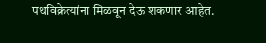पथविक्रेत्यांना मिळवून देऊ शकणार आहेत.